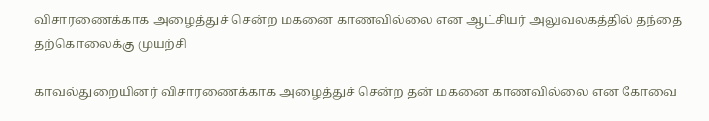விசாரணைக்காக அழைத்துச் சென்ற மகனை காணவில்லை என ஆட்சியர் அலுவலகத்தில் தந்தை தற்கொலைக்கு முயற்சி

காவல்துறையினர் விசாரணைக்காக அழைத்துச் சென்ற தன் மகனை காணவில்லை என கோவை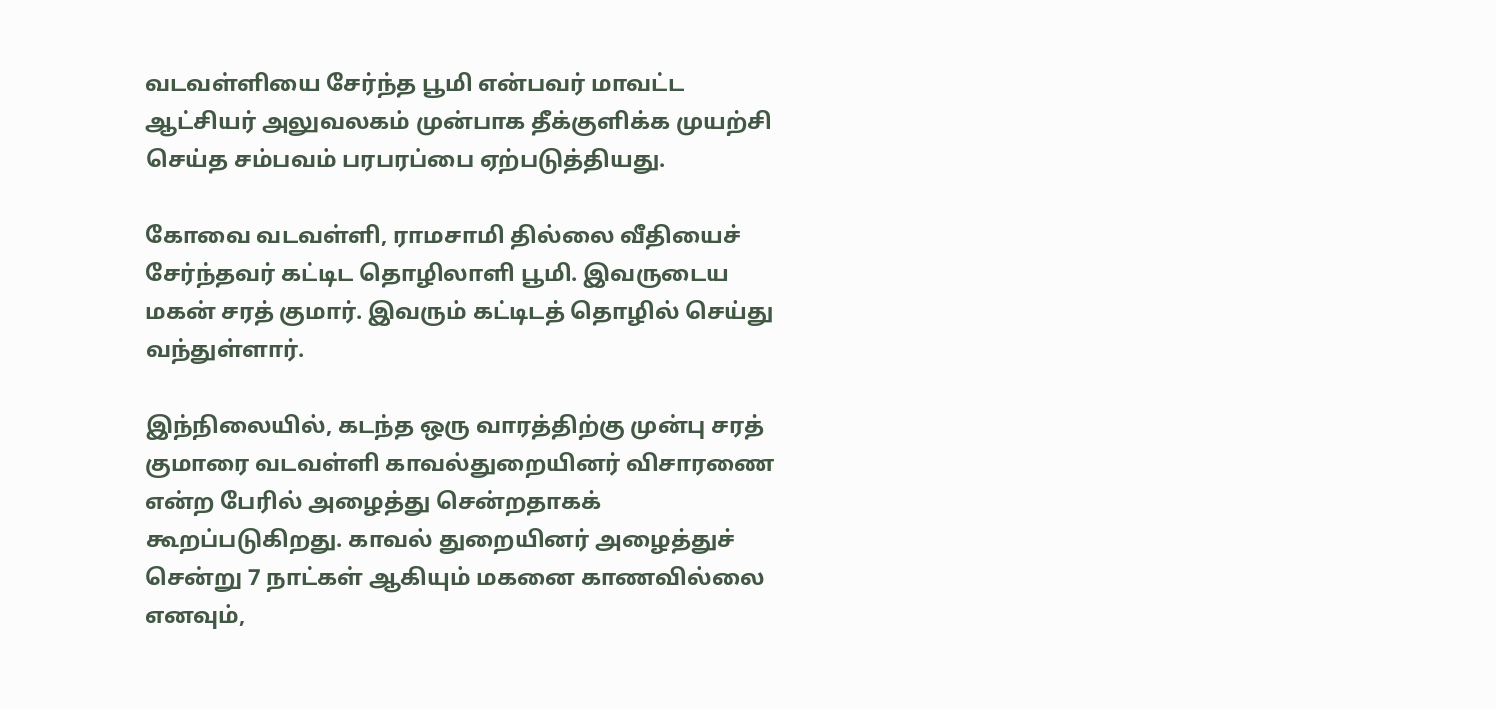வடவள்ளியை சேர்ந்த பூமி என்பவர் மாவட்ட ஆட்சியர் அலுவலகம் முன்பாக தீக்குளிக்க முயற்சி செய்த சம்பவம் பரபரப்பை ஏற்படுத்தியது.

கோவை வடவள்ளி, ராமசாமி தில்லை வீதியைச் சேர்ந்தவர் கட்டிட தொழிலாளி பூமி. இவருடைய மகன் சரத் குமார். இவரும் கட்டிடத் தொழில் செய்து வந்துள்ளார்.

இந்நிலையில், கடந்த ஒரு வாரத்திற்கு முன்பு சரத் குமாரை வடவள்ளி காவல்துறையினர் விசாரணை என்ற பேரில் அழைத்து சென்றதாகக் கூறப்படுகிறது. காவல் துறையினர் அழைத்துச் சென்று 7 நாட்கள் ஆகியும் மகனை காணவில்லை எனவும்,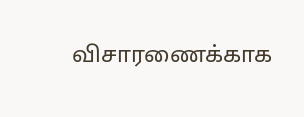விசாரணைக்காக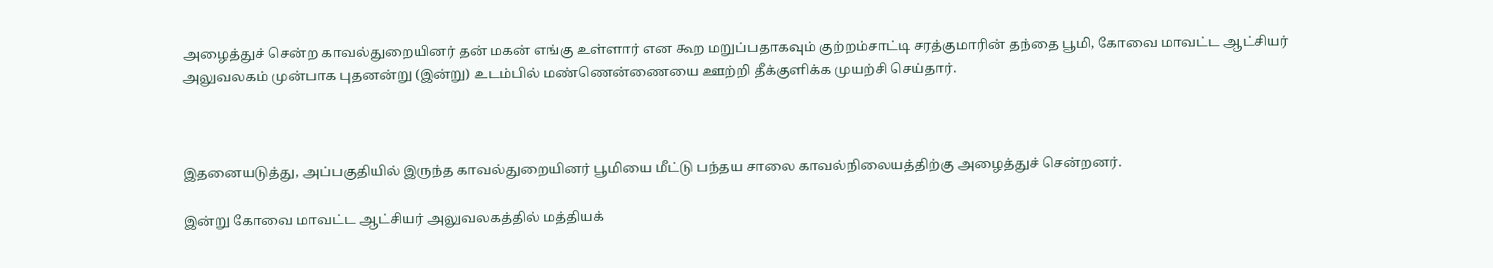அழைத்துச் சென்ற காவல்துறையினர் தன் மகன் எங்கு உள்ளார் என கூற மறுப்பதாகவும் குற்றம்சாட்டி சரத்குமாரின் தந்தை பூமி, கோவை மாவட்ட ஆட்சியர் அலுவலகம் முன்பாக புதனன்று (இன்று) உடம்பில் மண்ணென்ணையை ஊற்றி தீக்குளிக்க முயற்சி செய்தார்.



இதனையடுத்து, அப்பகுதியில் இருந்த காவல்துறையினர் பூமியை மீட்டு பந்தய சாலை காவல்நிலையத்திற்கு அழைத்துச் சென்றனர்.

இன்று கோவை மாவட்ட ஆட்சியர் அலுவலகத்தில் மத்தியக்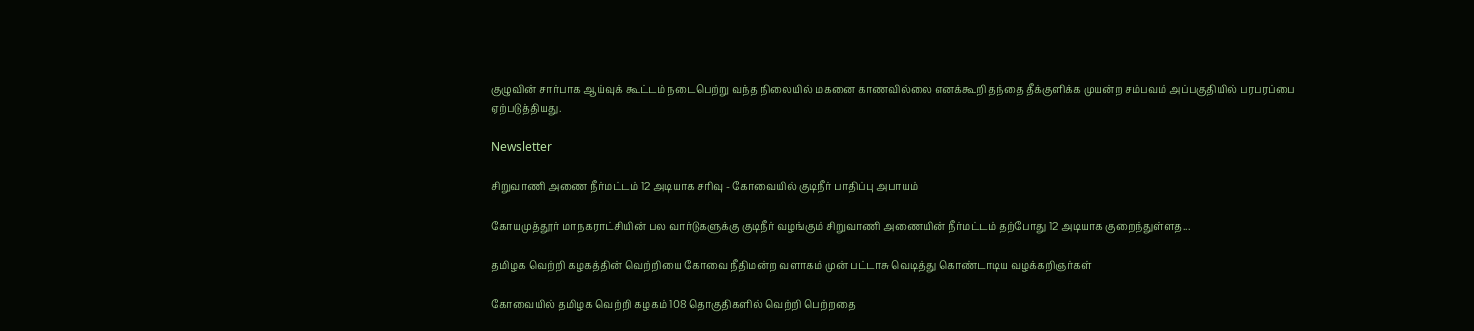குழுவின் சார்பாக ஆய்வுக் கூட்டம் நடைபெற்று வந்த நிலையில் மகனை காணவில்லை எனக்கூறி தந்தை தீக்குளிக்க முயன்ற சம்பவம் அப்பகுதியில் பரபரப்பை ஏற்படுத்தியது.

Newsletter

சிறுவாணி அணை நீர்மட்டம் 12 அடியாக சரிவு - கோவையில் குடிநீர் பாதிப்பு அபாயம்

கோயமுத்தூர் மாநகராட்சியின் பல வார்டுகளுக்கு குடிநீர் வழங்கும் சிறுவாணி அணையின் நீர்மட்டம் தற்போது 12 அடியாக குறைந்துள்ளத...

தமிழக வெற்றி கழகத்தின் வெற்றியை கோவை நீதிமன்ற வளாகம் முன் பட்டாசு வெடித்து கொண்டாடிய வழக்கறிஞர்கள்

கோவையில் தமிழக வெற்றி கழகம் 108 தொகுதிகளில் வெற்றி பெற்றதை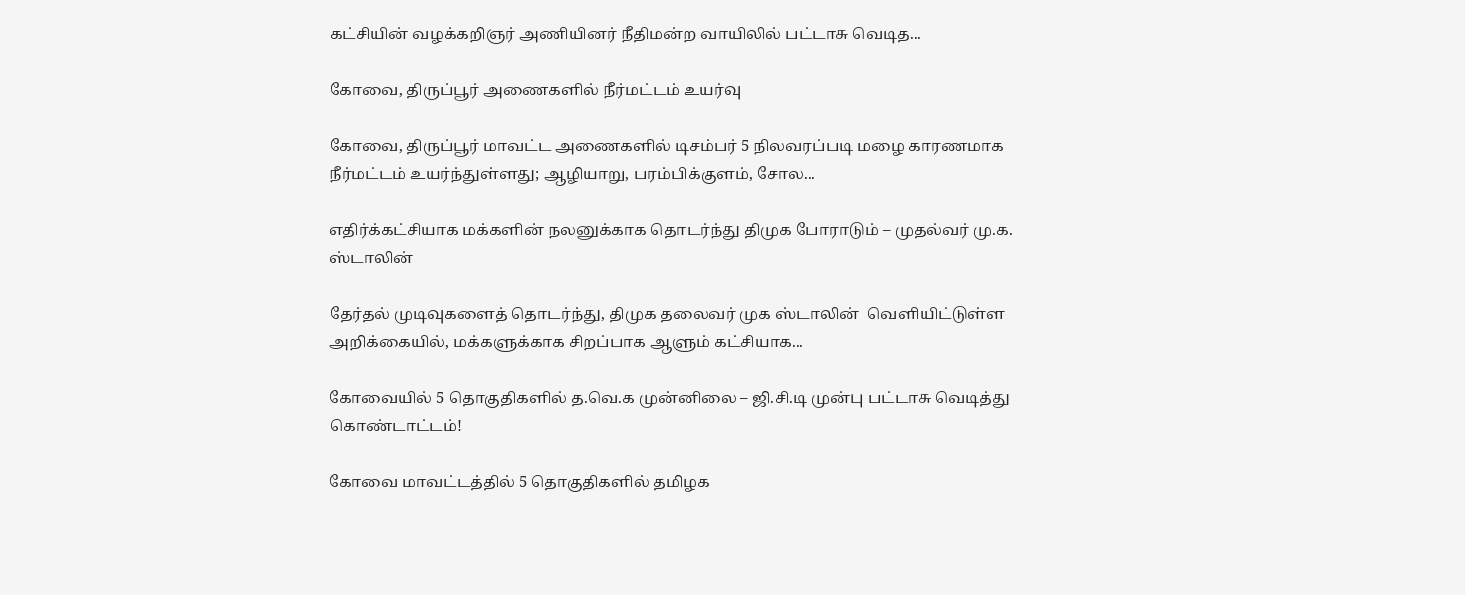கட்சியின் வழக்கறிஞர் அணியினர் நீதிமன்ற வாயிலில் பட்டாசு வெடித...

கோவை, திருப்பூர் அணைகளில் நீர்மட்டம் உயர்வு

கோவை, திருப்பூர் மாவட்ட அணைகளில் டிசம்பர் 5 நிலவரப்படி மழை காரணமாக நீர்மட்டம் உயர்ந்துள்ளது; ஆழியாறு, பரம்பிக்குளம், சோல...

எதிர்க்கட்சியாக மக்களின் நலனுக்காக தொடர்ந்து திமுக போராடும் – முதல்வர் மு.க. ஸ்டாலின்

தேர்தல் முடிவுகளைத் தொடர்ந்து, திமுக தலைவர் முக ஸ்டாலின்  வெளியிட்டுள்ள அறிக்கையில், மக்களுக்காக சிறப்பாக ஆளும் கட்சியாக...

கோவையில் 5 தொகுதிகளில் த.வெ.க முன்னிலை – ஜி.சி.டி முன்பு பட்டாசு வெடித்து கொண்டாட்டம்!

கோவை மாவட்டத்தில் 5 தொகுதிகளில் தமிழக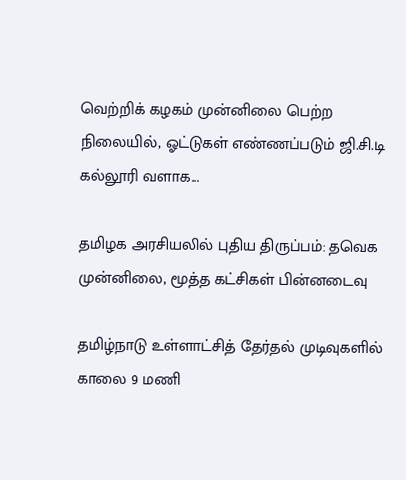வெற்றிக் கழகம் முன்னிலை பெற்ற நிலையில், ஓட்டுகள் எண்ணப்படும் ஜி.சி.டி கல்லூரி வளாக...

தமிழக அரசியலில் புதிய திருப்பம்: தவெக முன்னிலை, மூத்த கட்சிகள் பின்னடைவு

தமிழ்நாடு உள்ளாட்சித் தேர்தல் முடிவுகளில் காலை 9 மணி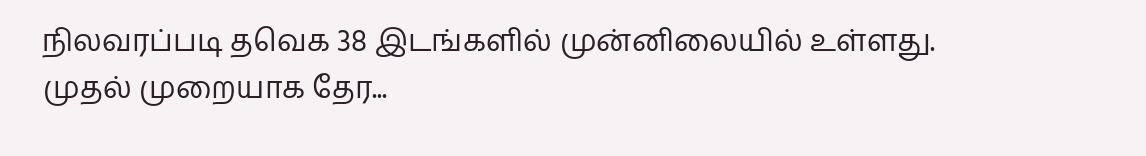நிலவரப்படி தவெக 38 இடங்களில் முன்னிலையில் உள்ளது. முதல் முறையாக தேர...